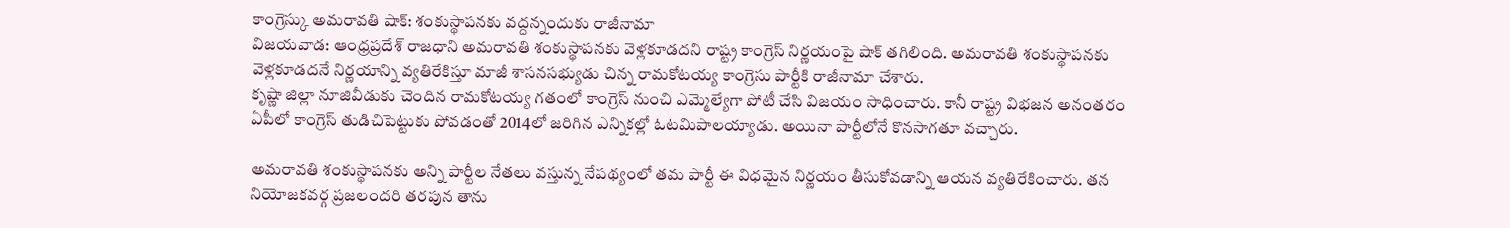కాంగ్రెస్కు అమరావతి షాక్: శంకుస్థాపనకు వద్దన్నందుకు రాజీనామా
విజయవాడ: ఆంధ్రప్రదేశ్ రాజధాని అమరావతి శంకుస్థాపనకు వెళ్లకూడదని రాష్ట్ర కాంగ్రెస్ నిర్ణయంపై షాక్ తగిలింది. అమరావతి శంకుస్థాపనకు వెళ్లకూడదనే నిర్ణయాన్ని వ్యతిరేకిస్తూ మాజీ శాసనసభ్యుడు చిన్న రామకోటయ్య కాంగ్రెసు పార్టీకి రాజీనామా చేశారు.
కృష్ణా జిల్లా నూజివీడుకు చెందిన రామకోటయ్య గతంలో కాంగ్రెస్ నుంచి ఎమ్మెల్యేగా పోటీ చేసి విజయం సాధించారు. కానీ రాష్ట్ర విభజన అనంతరం ఏపీలో కాంగ్రెస్ తుడిచిపెట్టుకు పోవడంతో 2014లో జరిగిన ఎన్నికల్లో ఓటమిపాలయ్యాడు. అయినా పార్టీలోనే కొనసాగతూ వచ్చారు.

అమరావతి శంకుస్థాపనకు అన్ని పార్టీల నేతలు వస్తున్న నేపథ్యంలో తమ పార్టీ ఈ విధమైన నిర్ణయం తీసుకోవడాన్ని ఆయన వ్యతిరేకించారు. తన నియోజకవర్గ ప్రజలందరి తరపున తాను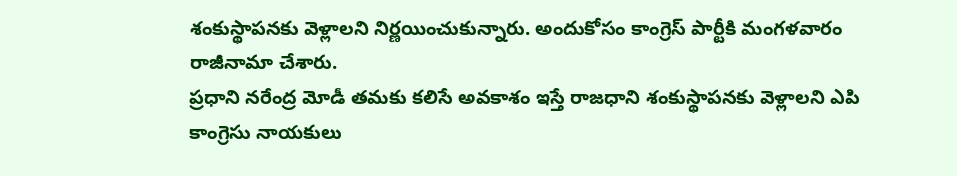శంకుస్థాపనకు వెళ్లాలని నిర్ణయించుకున్నారు. అందుకోసం కాంగ్రెస్ పార్టీకి మంగళవారం రాజీనామా చేశారు.
ప్రధాని నరేంద్ర మోడీ తమకు కలిసే అవకాశం ఇస్తే రాజధాని శంకుస్థాపనకు వెళ్లాలని ఎపి కాంగ్రెసు నాయకులు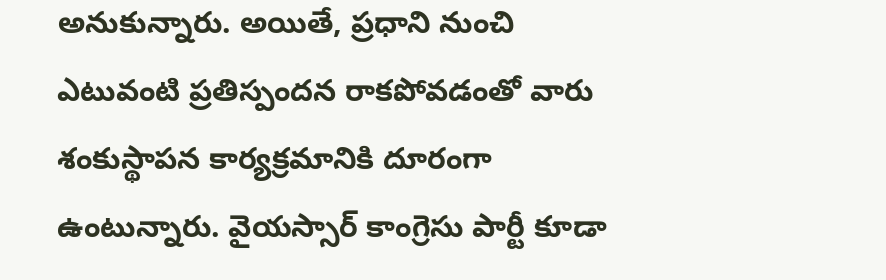అనుకున్నారు. అయితే, ప్రధాని నుంచి ఎటువంటి ప్రతిస్పందన రాకపోవడంతో వారు శంకుస్థాపన కార్యక్రమానికి దూరంగా ఉంటున్నారు. వైయస్సార్ కాంగ్రెసు పార్టీ కూడా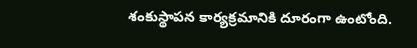శంకుస్థాపన కార్యక్రమానికి దూరంగా ఉంటోంది.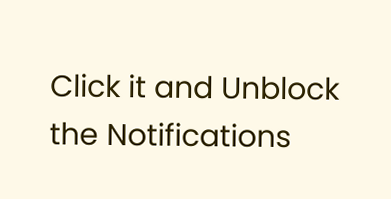Click it and Unblock the Notifications